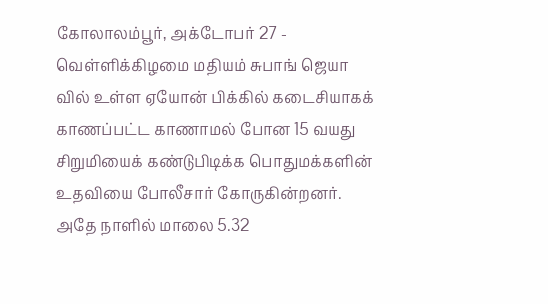கோலாலம்பூர், அக்டோபர் 27 - வெள்ளிக்கிழமை மதியம் சுபாங் ஜெயா வில் உள்ள ஏயோன் பிக்கில் கடைசியாகக் காணப்பட்ட காணாமல் போன 15 வயது சிறுமியைக் கண்டுபிடிக்க பொதுமக்களின் உதவியை போலீசார் கோருகின்றனர்.
அதே நாளில் மாலை 5.32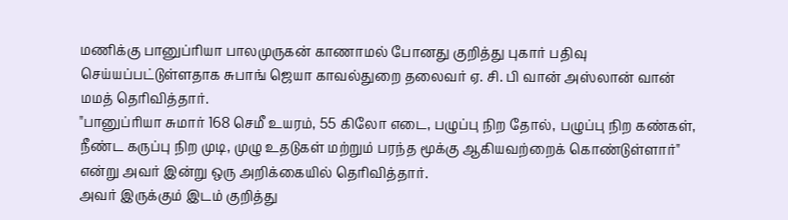மணிக்கு பானுப்ரியா பாலமுருகன் காணாமல் போனது குறித்து புகார் பதிவு செய்யப்பட்டுள்ளதாக சுபாங் ஜெயா காவல்துறை தலைவர் ஏ. சி. பி வான் அஸ்லான் வான் மமத் தெரிவித்தார்.
"பானுப்ரியா சுமார் 168 செமீ உயரம், 55 கிலோ எடை, பழுப்பு நிற தோல், பழுப்பு நிற கண்கள், நீண்ட கருப்பு நிற முடி, முழு உதடுகள் மற்றும் பரந்த மூக்கு ஆகியவற்றைக் கொண்டுள்ளார்" என்று அவர் இன்று ஒரு அறிக்கையில் தெரிவித்தார்.
அவர் இருக்கும் இடம் குறித்து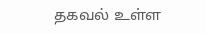தகவல் உள்ள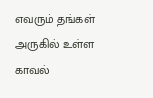எவரும் தங்கள் அருகில் உள்ள காவல்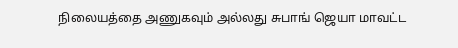நிலையத்தை அணுகவும் அல்லது சுபாங் ஜெயா மாவட்ட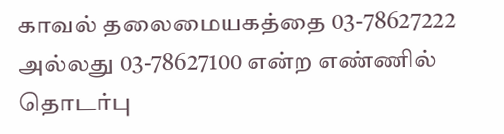காவல் தலைமையகத்தை 03-78627222 அல்லது 03-78627100 என்ற எண்ணில் தொடர்பு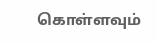கொள்ளவும்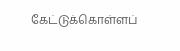கேட்டுக்கொள்ளப்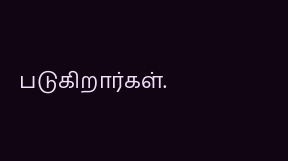படுகிறார்கள்.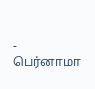- பெர்னாமா